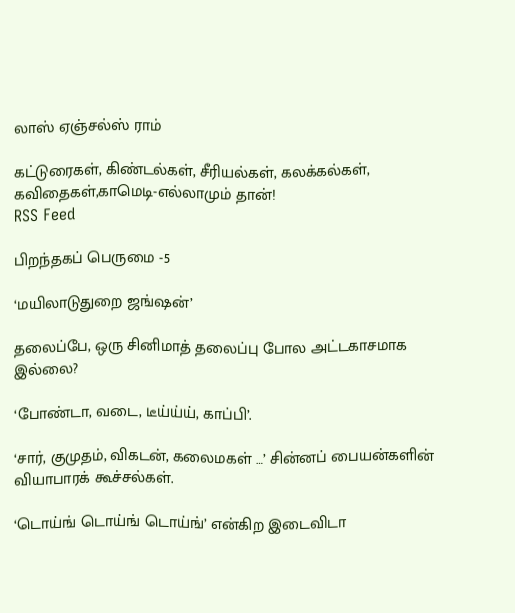லாஸ் ஏஞ்சல்ஸ் ராம்

கட்டுரைகள், கிண்டல்கள், சீரியல்கள், கலக்கல்கள், கவிதைகள்,காமெடி-எல்லாமும் தான்!
RSS Feed

பிறந்தகப் பெருமை -5

‘மயிலாடுதுறை ஜங்ஷன்’

தலைப்பே, ஒரு சினிமாத் தலைப்பு போல அட்டகாசமாக இல்லை?

‘போண்டா, வடை, டீய்ய்ய், காப்பி’.

‘சார், குமுதம், விகடன், கலைமகள் …’ சின்னப் பையன்களின் வியாபாரக் கூச்சல்கள்.

‘டொய்ங் டொய்ங் டொய்ங்’ என்கிற இடைவிடா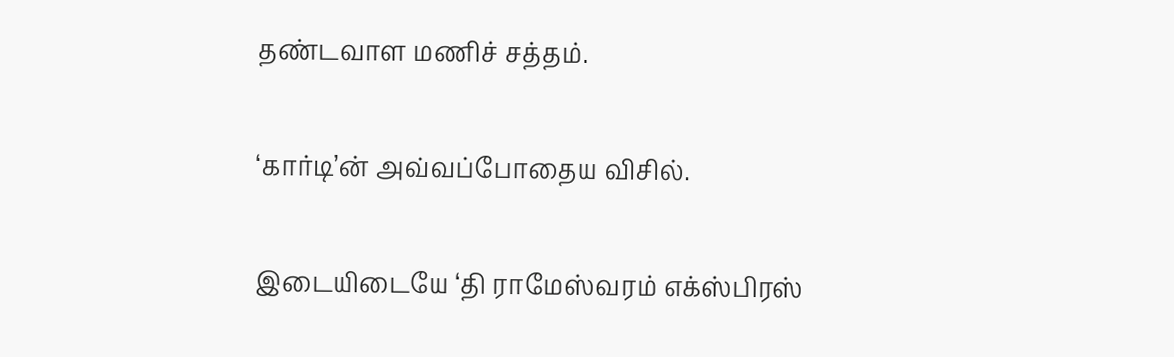தண்டவாள மணிச் சத்தம்.

‘கார்டி’ன் அவ்வப்போதைய விசில்.

இடையிடையே ‘தி ராமேஸ்வரம் எக்ஸ்பிரஸ்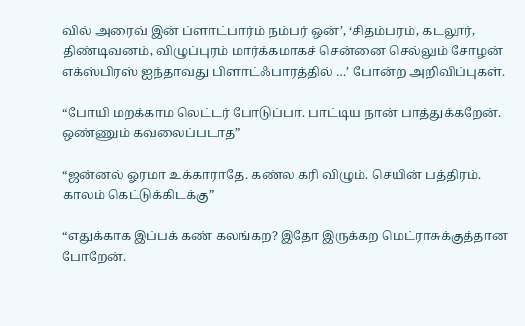வில் அரைவ் இன் ப்ளாட்பார்ம் நம்பர் ஒன்’, ‘சிதம்பரம், கடலூர், திண்டிவனம், விழுப்புரம் மார்க்கமாகச் சென்னை செல்லும் சோழன் எக்ஸ்பிரஸ் ஐந்தாவது பிளாட்ஃபாரத்தில் …’ போன்ற அறிவிப்புகள்.

“போயி மறக்காம லெட்டர் போடுப்பா. பாட்டிய நான் பாத்துக்கறேன். ஒண்ணும் கவலைப்படாத”

“ஜன்னல் ஓரமா உக்காராதே. கண்ல கரி விழும். செயின் பத்திரம். காலம் கெட்டுக்கிடக்கு”

“எதுக்காக இப்பக் கண் கலங்கற? இதோ இருக்கற மெட்ராசுக்குத்தான போறேன்.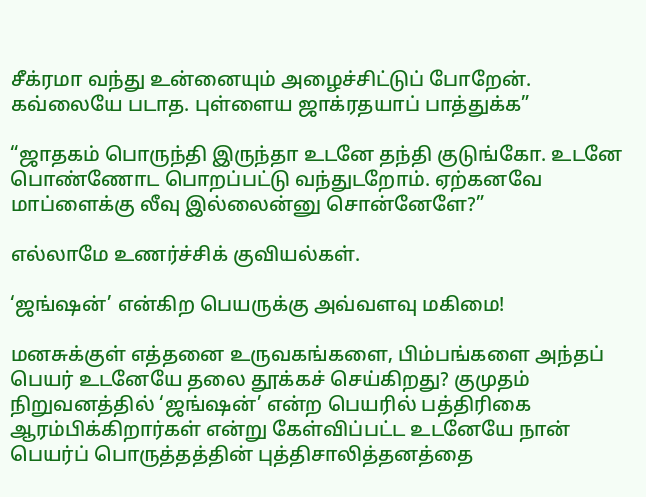சீக்ரமா வந்து உன்னையும் அழைச்சிட்டுப் போறேன். கவ்லையே படாத. புள்ளைய ஜாக்ரதயாப் பாத்துக்க”

“ஜாதகம் பொருந்தி இருந்தா உடனே தந்தி குடுங்கோ. உடனே பொண்ணோட பொறப்பட்டு வந்துடறோம். ஏற்கனவே மாப்ளைக்கு லீவு இல்லைன்னு சொன்னேளே?”

எல்லாமே உணர்ச்சிக் குவியல்கள்.

‘ஜங்ஷன்’ என்கிற பெயருக்கு அவ்வளவு மகிமை!

மனசுக்குள் எத்தனை உருவகங்களை, பிம்பங்களை அந்தப் பெயர் உடனேயே தலை தூக்கச் செய்கிறது? குமுதம் நிறுவனத்தில் ‘ஜங்ஷன்’ என்ற பெயரில் பத்திரிகை ஆரம்பிக்கிறார்கள் என்று கேள்விப்பட்ட உடனேயே நான் பெயர்ப் பொருத்தத்தின் புத்திசாலித்தனத்தை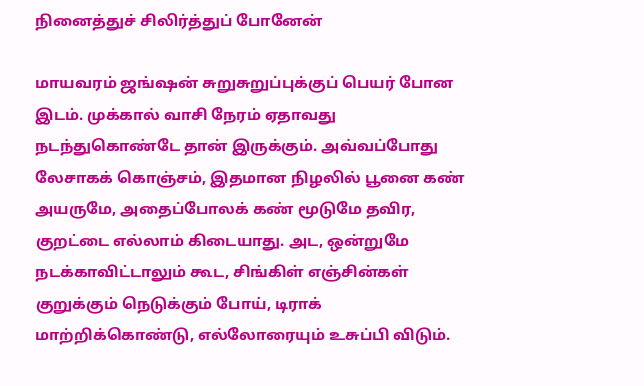நினைத்துச் சிலிர்த்துப் போனேன்

மாயவரம் ஜங்ஷன் சுறுசுறுப்புக்குப் பெயர் போன இடம். முக்கால் வாசி நேரம் ஏதாவது நடந்துகொண்டே தான் இருக்கும். அவ்வப்போது லேசாகக் கொஞ்சம், இதமான நிழலில் பூனை கண் அயருமே, அதைப்போலக் கண் மூடுமே தவிர, குறட்டை எல்லாம் கிடையாது. அட, ஒன்றுமே நடக்காவிட்டாலும் கூட, சிங்கிள் எஞ்சின்கள் குறுக்கும் நெடுக்கும் போய், டிராக் மாற்றிக்கொண்டு, எல்லோரையும் உசுப்பி விடும்.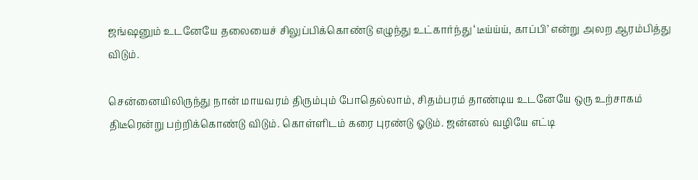ஜங்ஷனும் உடனேயே தலையைச் சிலுப்பிக்கொண்டு எழுந்து உட்கார்ந்து ‘டீய்ய்ய், காப்பி’ என்று அலற ஆரம்பித்து விடும்.

சென்னையிலிருந்து நான் மாயவரம் திரும்பும் போதெல்லாம், சிதம்பரம் தாண்டிய உடனேயே ஒரு உற்சாகம் திடீரென்று பற்றிக்கொண்டு விடும். கொள்ளிடம் கரை புரண்டு ஓடும். ஜன்னல் வழியே எட்டி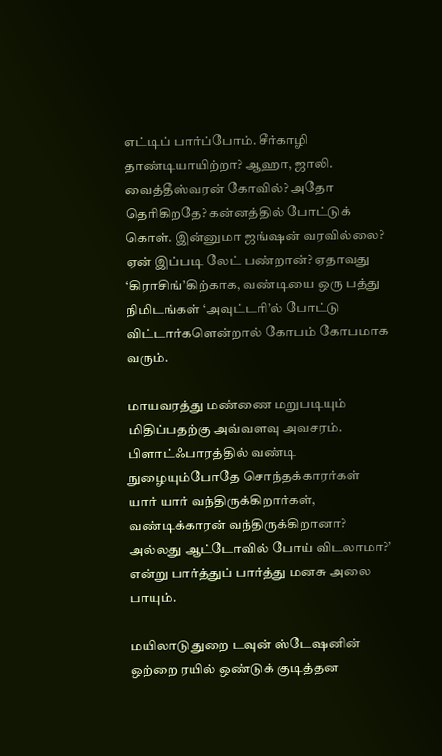எட்டிப் பார்ப்போம். சீர்காழி தாண்டியாயிற்றா? ஆஹா, ஜாலி. வைத்தீஸ்வரன் கோவில்? அதோ தெரிகிறதே? கன்னத்தில் போட்டுக் கொள். இன்னுமா ஜங்ஷன் வரவில்லை? ஏன் இப்படி லேட் பண்றான்? ஏதாவது ‘கிராசிங்’கிற்காக, வண்டியை ஒரு பத்து நிமிடங்கள் ‘அவுட்டரி’ல் போட்டு விட்டார்களென்றால் கோபம் கோபமாக வரும்.

மாயவரத்து மண்ணை மறுபடியும் மிதிப்பதற்கு அவ்வளவு அவசரம். பிளாட்ஃபாரத்தில் வண்டி நுழையும்போதே சொந்தக்காரர்கள் யார் யார் வந்திருக்கிறார்கள், வண்டிக்காரன் வந்திருக்கிறானா? அல்லது ஆட்டோவில் போய் விடலாமா?’ என்று பார்த்துப் பார்த்து மனசு அலை பாயும்.

மயிலாடுதுறை டவுன் ஸ்டேஷனின் ஒற்றை ரயில் ஒண்டுக் குடித்தன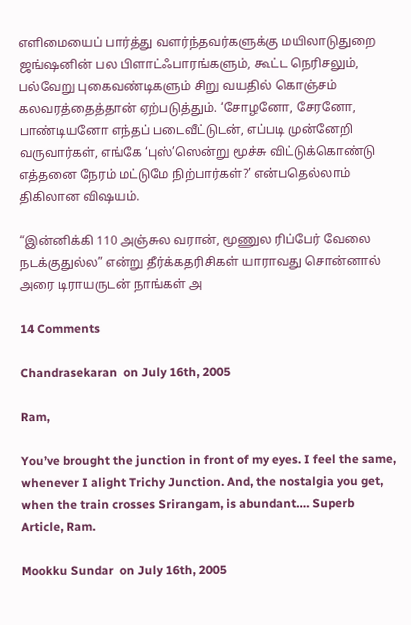எளிமையைப் பார்த்து வளர்ந்தவர்களுக்கு மயிலாடுதுறை ஜங்ஷனின் பல பிளாட்ஃபாரங்களும், கூட்ட நெரிசலும், பல்வேறு புகைவண்டிகளும் சிறு வயதில் கொஞ்சம் கலவரத்தைத்தான் ஏற்படுத்தும். ‘சோழனோ, சேரனோ, பாண்டியனோ எந்தப் படைவீட்டுடன், எப்படி முன்னேறி வருவார்கள், எங்கே ‘புஸ்’ஸென்று மூச்சு விட்டுக்கொண்டு எத்தனை நேரம் மட்டுமே நிற்பார்கள்?’ என்பதெல்லாம் திகிலான விஷயம்.

“இன்னிக்கி 110 அஞ்சுல வரான், மூணுல ரிப்பேர் வேலை நடக்குதுல்ல” என்று தீர்க்கதரிசிகள் யாராவது சொன்னால் அரை டிராயருடன் நாங்கள் அ

14 Comments

Chandrasekaran  on July 16th, 2005

Ram,

You’ve brought the junction in front of my eyes. I feel the same, whenever I alight Trichy Junction. And, the nostalgia you get, when the train crosses Srirangam, is abundant…. Superb Article, Ram.

Mookku Sundar  on July 16th, 2005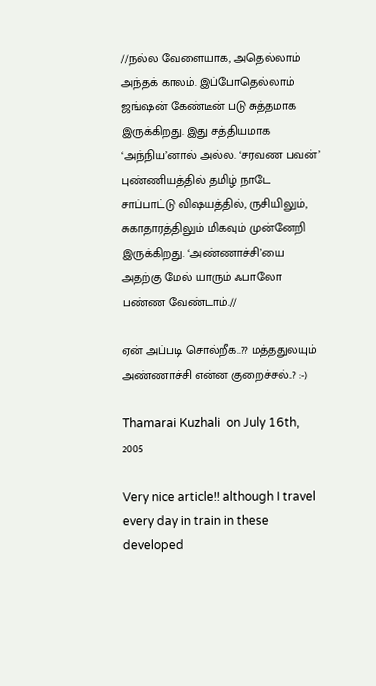//நல்ல வேளையாக, அதெல்லாம் அந்தக் காலம். இப்போதெல்லாம் ஜங்ஷன் கேண்டீன் படு சுத்தமாக இருக்கிறது. இது சத்தியமாக ‘அந்நிய’னால் அல்ல. ‘சரவண பவன்’ புண்ணியத்தில் தமிழ் நாடே சாப்பாட்டு விஷயத்தில், ருசியிலும், சுகாதாரத்திலும் மிகவும் முன்னேறி இருக்கிறது. ‘அண்ணாச்சி’யை அதற்கு மேல் யாரும் ஃபாலோ பண்ண வேண்டாம்.//

ஏன் அப்படி சொல்றீக..?? மத்ததுலயும் அண்ணாச்சி என்ன குறைச்சல்..? :-)

Thamarai Kuzhali  on July 16th, 2005

Very nice article!! although I travel every day in train in these developed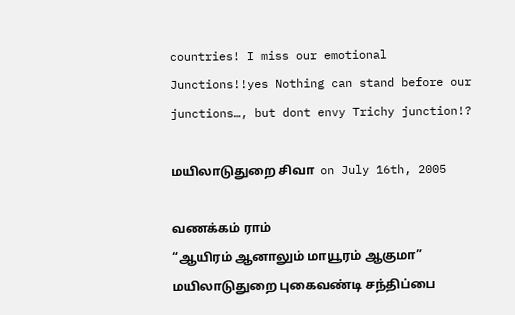countries! I miss our emotional Junctions!!yes Nothing can stand before our junctions…, but dont envy Trichy junction!?

மயிலாடுதுறை சிவா  on July 16th, 2005

வணக்கம் ராம்
“ஆயிரம் ஆனாலும் மாயூரம் ஆகுமா”
மயிலாடுதுறை புகைவண்டி சந்திப்பை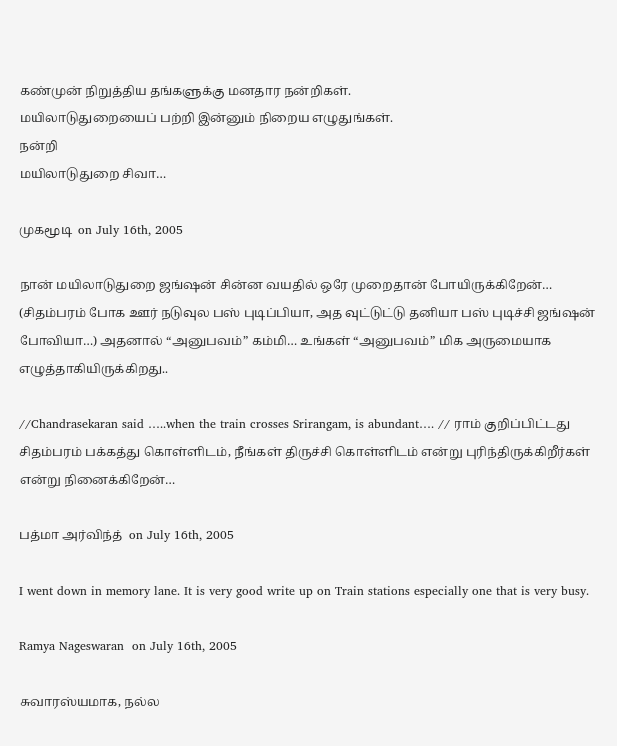கண்முன் நிறுத்திய தங்களுக்கு மனதார நன்றிகள்.
மயிலாடுதுறையைப் பற்றி இன்னும் நிறைய எழுதுங்கள்.
நன்றி
மயிலாடுதுறை சிவா…

முகமூடி  on July 16th, 2005

நான் மயிலாடுதுறை ஜங்ஷன் சின்ன வயதில் ஒரே முறைதான் போயிருக்கிறேன்… (சிதம்பரம் போக ஊர் நடுவுல பஸ் புடிப்பியா, அத வுட்டுட்டு தனியா பஸ் புடிச்சி ஜங்ஷன் போவியா…) அதனால் “அனுபவம்” கம்மி… உங்கள் “அனுபவம்” மிக அருமையாக எழுத்தாகியிருக்கிறது..

//Chandrasekaran said …..when the train crosses Srirangam, is abundant…. // ராம் குறிப்பிட்டது சிதம்பரம் பக்கத்து கொள்ளிடம், நீங்கள் திருச்சி கொள்ளிடம் என்று புரிந்திருக்கிறீர்கள் என்று நினைக்கிறேன்…

பத்மா அர்விந்த்  on July 16th, 2005

I went down in memory lane. It is very good write up on Train stations especially one that is very busy.

Ramya Nageswaran  on July 16th, 2005

சுவாரஸ்யமாக, நல்ல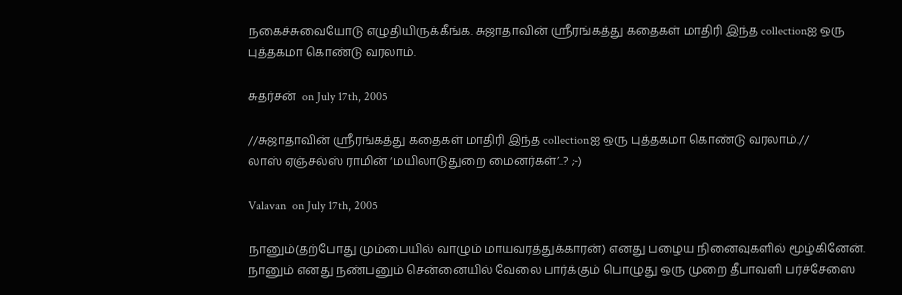நகைச்சுவையோடு எழுதியிருக்கீங்க. சுஜாதாவின் ஸ்ரீரங்கத்து கதைகள் மாதிரி இந்த collectionஐ ஒரு புத்தகமா கொண்டு வரலாம்.

சுதர்சன்  on July 17th, 2005

//சுஜாதாவின் ஸ்ரீரங்கத்து கதைகள் மாதிரி இந்த collectionஐ ஒரு புத்தகமா கொண்டு வரலாம்.//
லாஸ் ஏஞ்சல்ஸ் ராமின் ‘மயிலாடுதுறை மைனர்கள்’..? ;-)

Valavan  on July 17th, 2005

நானும்(தற்போது மும்பையில் வாழும் மாயவரத்துக்காரன்) எனது பழைய நினைவுகளில் மூழ்கினேன்.
நானும் எனது நண்பனும் சென்னையில் வேலை பார்க்கும் பொழுது ஒரு முறை தீபாவளி பர்ச்சேஸை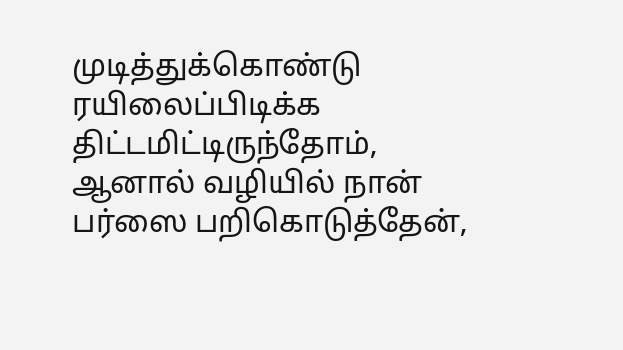முடித்துக்கொண்டு ரயிலைப்பிடிக்க திட்டமிட்டிருந்தோம், ஆனால் வழியில் நான் பர்ஸை பறிகொடுத்தேன்,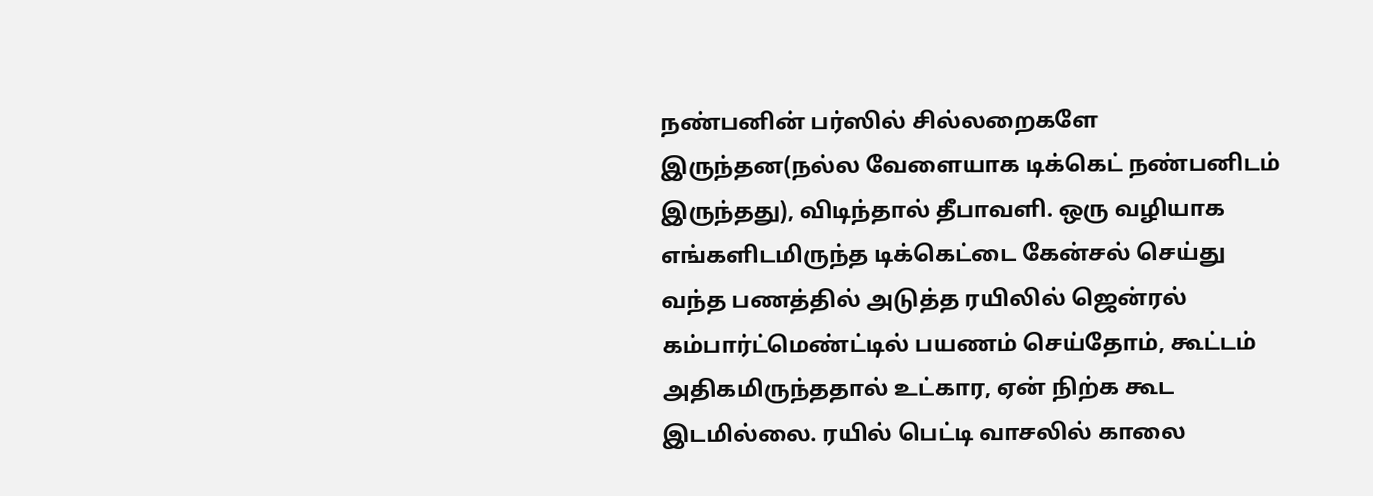நண்பனின் பர்ஸில் சில்லறைகளே இருந்தன(நல்ல வேளையாக டிக்கெட் நண்பனிடம் இருந்தது), விடிந்தால் தீபாவளி. ஒரு வழியாக எங்களிடமிருந்த டிக்கெட்டை கேன்சல் செய்து வந்த பணத்தில் அடுத்த ரயிலில் ஜென்ரல் கம்பார்ட்மெண்ட்டில் பயணம் செய்தோம், கூட்டம் அதிகமிருந்ததால் உட்கார, ஏன் நிற்க கூட இடமில்லை. ரயில் பெட்டி வாசலில் காலை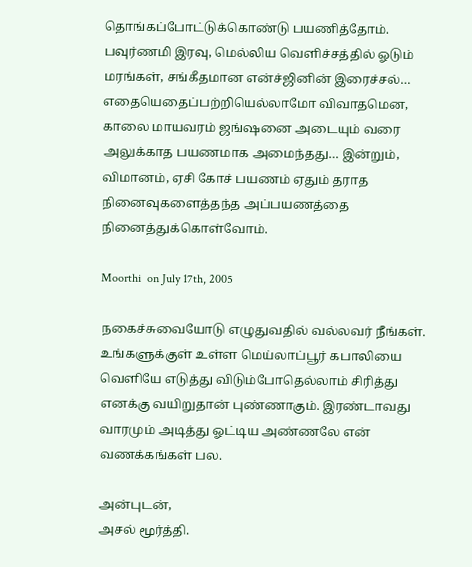தொங்கப்போட்டுக்கொண்டு பயணித்தோம். பவுர்ணமி இரவு, மெல்லிய வெளிச்சத்தில் ஓடும் மரங்கள், சங்கீதமான என்ச்ஜினின் இரைச்சல்… எதையெதைப்பற்றியெல்லாமோ விவாதமென, காலை மாயவரம் ஜங்ஷனை அடையும் வரை அலுக்காத பயணமாக அமைந்தது… இன்றும், விமானம், ஏசி கோச் பயணம் ஏதும் தராத நினைவுகளைத்தந்த அப்பயணத்தை நினைத்துக்கொள்வோம்.

Moorthi  on July 17th, 2005

நகைச்சுவையோடு எழுதுவதில் வல்லவர் நீங்கள். உங்களுக்குள் உள்ள மெய்லாப்பூர் கபாலியை வெளியே எடுத்து விடும்போதெல்லாம் சிரித்து எனக்கு வயிறுதான் புண்ணாகும். இரண்டாவது வாரமும் அடித்து ஓட்டிய அண்ணலே என் வணக்கங்கள் பல.

அன்புடன்,
அசல் மூர்த்தி.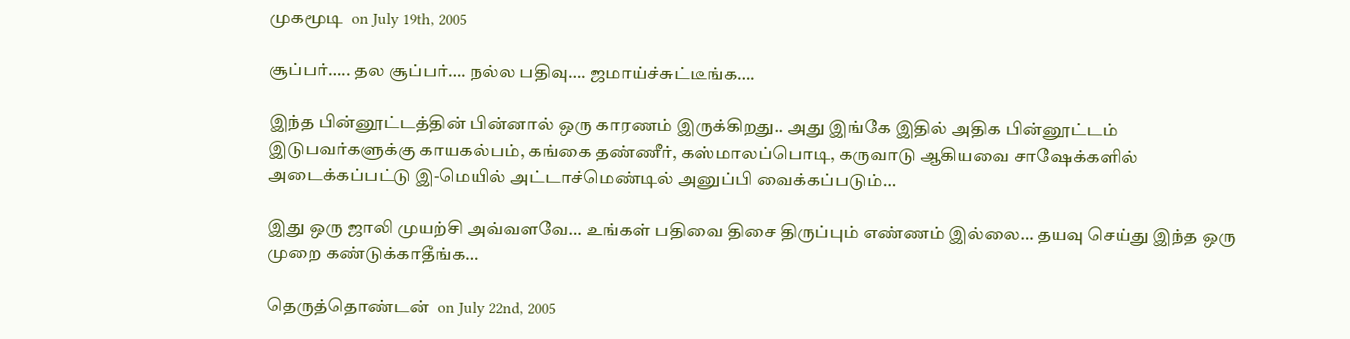முகமூடி  on July 19th, 2005

சூப்பர்….. தல சூப்பர்…. நல்ல பதிவு…. ஜமாய்ச்சுட்டீங்க….

இந்த பின்னூட்டத்தின் பின்னால் ஒரு காரணம் இருக்கிறது.. அது இங்கே இதில் அதிக பின்னூட்டம் இடுபவர்களுக்கு காயகல்பம், கங்கை தண்ணீர், கஸ்மாலப்பொடி, கருவாடு ஆகியவை சாஷேக்களில் அடைக்கப்பட்டு இ-மெயில் அட்டாச்மெண்டில் அனுப்பி வைக்கப்படும்…

இது ஒரு ஜாலி முயற்சி அவ்வளவே… உங்கள் பதிவை திசை திருப்பும் எண்ணம் இல்லை… தயவு செய்து இந்த ஒரு முறை கண்டுக்காதீங்க…

தெருத்தொண்டன்  on July 22nd, 2005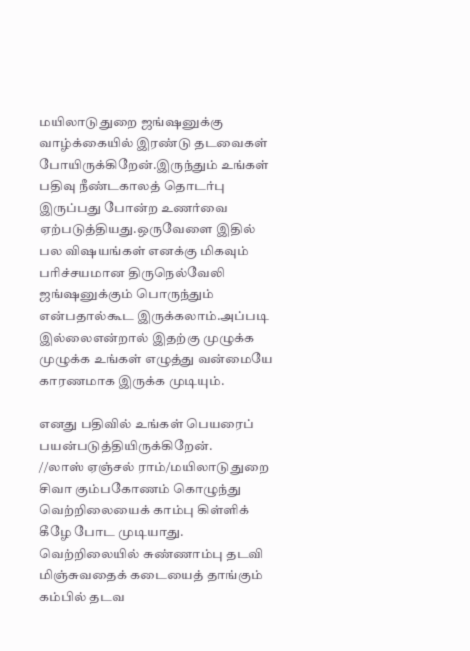மயிலாடுதுறை ஜங்ஷனுக்கு வாழ்க்கையில் இரண்டு தடவைகள் போயிருக்கிறேன்.இருந்தும் உங்கள் பதிவு நீண்டகாலத் தொடர்பு இருப்பது போன்ற உணர்வை ஏற்படுத்தியது.ஒருவேளை இதில் பல விஷயங்கள் எனக்கு மிகவும் பரிச்சயமான திருநெல்வேலி ஜங்ஷனுக்கும் பொருந்தும் என்பதால்கூட இருக்கலாம்.அப்படி இல்லைஎன்றால் இதற்கு முழுக்க முழுக்க உங்கள் எழுத்து வன்மையே காரணமாக இருக்க முடியும்.

எனது பதிவில் உங்கள் பெயரைப் பயன்படுத்தியிருக்கிறேன்.
//லாஸ் ஏஞ்சல் ராம்/மயிலாடுதுறை சிவா கும்பகோணம் கொழுந்து வெற்றிலையைக் காம்பு கிள்ளிக் கீழே போட முடியாது. வெற்றிலையில் சுண்ணாம்பு தடவி மிஞ்சுவதைக் கடையைத் தாங்கும் கம்பில் தடவ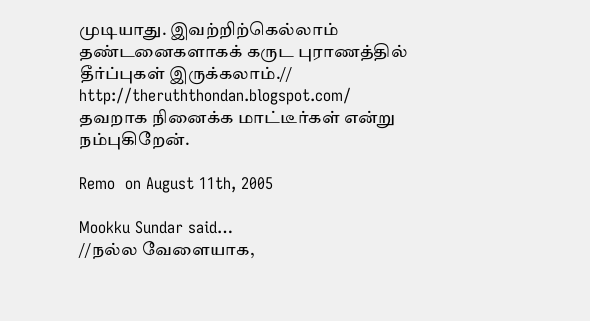முடியாது. இவற்றிற்கெல்லாம் தண்டனைகளாகக் கருட புராணத்தில் தீர்ப்புகள் இருக்கலாம்.//
http://theruththondan.blogspot.com/
தவறாக நினைக்க மாட்டீர்கள் என்று நம்புகிறேன்.

Remo  on August 11th, 2005

Mookku Sundar said…
//நல்ல வேளையாக,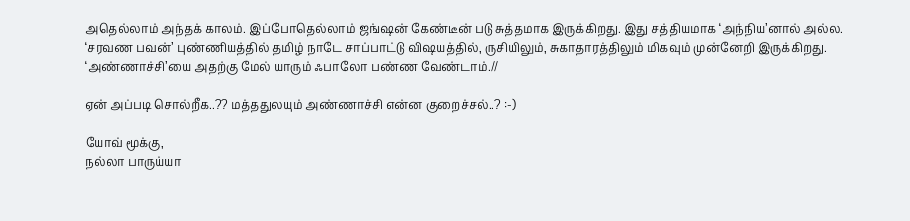அதெல்லாம் அந்தக் காலம். இப்போதெல்லாம் ஜங்ஷன் கேண்டீன் படு சுத்தமாக இருக்கிறது. இது சத்தியமாக ‘அந்நிய’னால் அல்ல. ‘சரவண பவன்’ புண்ணியத்தில் தமிழ் நாடே சாப்பாட்டு விஷயத்தில், ருசியிலும், சுகாதாரத்திலும் மிகவும் முன்னேறி இருக்கிறது. ‘அண்ணாச்சி’யை அதற்கு மேல் யாரும் ஃபாலோ பண்ண வேண்டாம்.//

ஏன் அப்படி சொல்றீக..?? மத்ததுலயும் அண்ணாச்சி என்ன குறைச்சல்..? :-)

யோவ் மூக்கு,
நல்லா பாருய்யா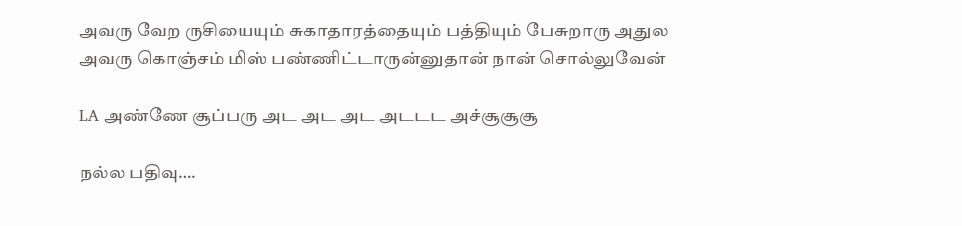அவரு வேற ருசியையும் சுகாதாரத்தையும் பத்தியும் பேசுறாரு அதுல அவரு கொஞ்சம் மிஸ் பண்ணிட்டாருன்னுதான் நான் சொல்லுவேன்

LA அண்ணே சூப்பரு அட அட அட அடடட அச்சூசூசூ

நல்ல பதிவு….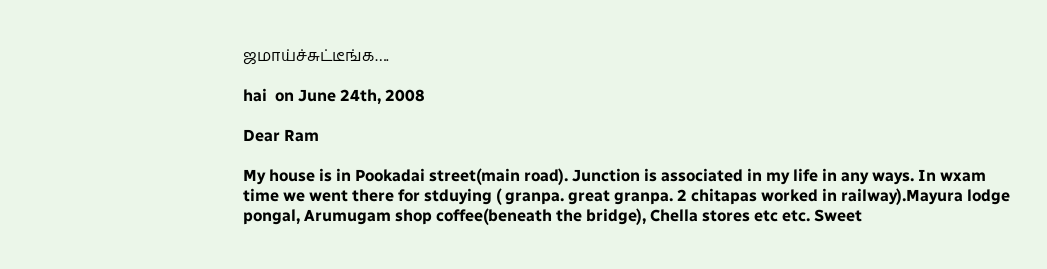ஜமாய்ச்சுட்டீங்க….

hai  on June 24th, 2008

Dear Ram

My house is in Pookadai street(main road). Junction is associated in my life in any ways. In wxam time we went there for stduying ( granpa. great granpa. 2 chitapas worked in railway).Mayura lodge pongal, Arumugam shop coffee(beneath the bridge), Chella stores etc etc. Sweet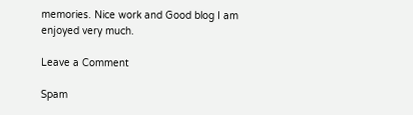memories. Nice work and Good blog I am enjoyed very much.

Leave a Comment

Spam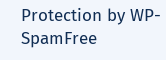Protection by WP-SpamFree